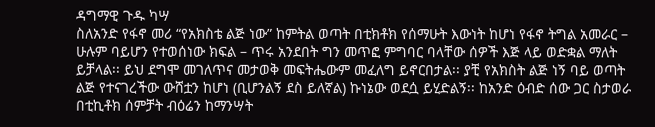ዳግማዊ ጉዱ ካሣ
ስለአንድ የፋኖ መሪ “የአክስቴ ልጅ ነው” ከምትል ወጣት በቲክቶክ የሰማሁት እውነት ከሆነ የፋኖ ትግል አመራር – ሁሉም ባይሆን የተወሰነው ክፍል – ጥሩ አንደበት ግን መጥፎ ምግባር ባላቸው ሰዎች እጅ ላይ ወድቋል ማለት ይቻላል፡፡ ይህ ደግሞ መገለጥና መታወቅ መፍትሔውም መፈለግ ይኖርበታል፡፡ ያቺ የአክስት ልጅ ነኝ ባይ ወጣት ልጅ የተናገረችው ውሸቷን ከሆነ (ቢሆንልኝ ደስ ይለኛል) ኩነኔው ወደሷ ይሂድልኝ፡፡ ከአንድ ዕብድ ሰው ጋር ስታወራ በቲኪቶክ ሰምቻት ብዕሬን ከማንሣት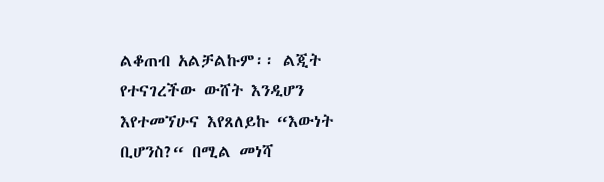ልቆጠብ አልቻልኩም፡፡ ልጂት የተናገረችው ውሸት እንዲሆን እየተመኘሁና እየጸለይኩ “እውነት ቢሆንስ?“ በሚል መነሻ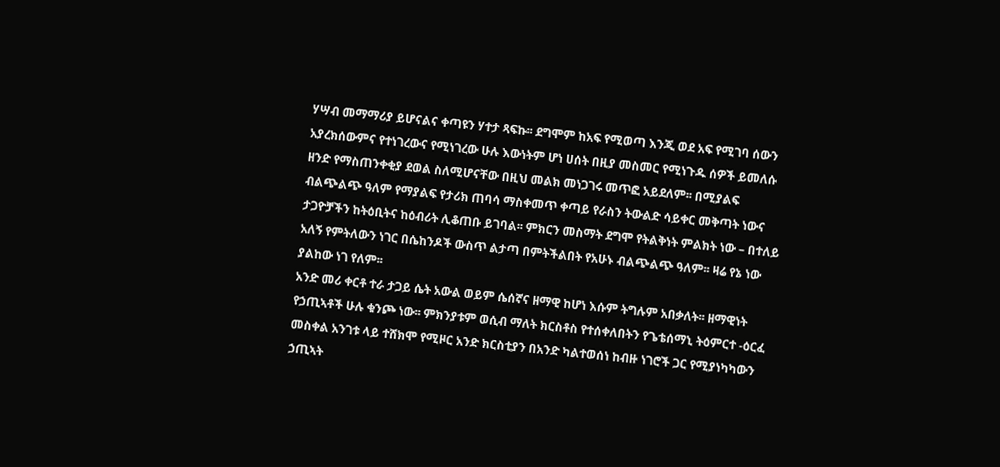ሃሣብ መማማሪያ ይሆናልና ቀጣዩን ሃተታ ጻፍኩ፡፡ ደግሞም ከአፍ የሚወጣ እንጂ ወደ አፍ የሚገባ ሰውን አያረክሰውምና የተነገረውና የሚነገረው ሁሉ እውነትም ሆነ ሀሰት በዚያ መስመር የሚነጉዱ ሰዎች ይመለሱ ዘንድ የማስጠንቀቂያ ደወል ስለሚሆናቸው በዚህ መልክ መነጋገሩ መጥፎ አይደለም፡፡ በሚያልፍ ብልጭልጭ ዓለም የማያልፍ የታሪክ ጠባሳ ማስቀመጥ ቀጣይ የራስን ትውልድ ሳይቀር መቅጣት ነውና ታጋዮቻችን ከትዕቢትና ከዕብሪት ሊቆጠቡ ይገባል፡፡ ምክርን መስማት ደግሞ የትልቅነት ምልክት ነው – በተለይ አለኝ የምትለውን ነገር በሴከንዶች ውስጥ ልታጣ በምትችልበት የአሁኑ ብልጭልጭ ዓለም፡፡ ዛሬ የኔ ነው ያልከው ነገ የለም፡፡
አንድ መሪ ቀርቶ ተራ ታጋይ ሴት አውል ወይም ሴሰኛና ዘማዊ ከሆነ እሱም ትግሉም አበቃለት፡፡ ዘማዊነት የኃጢኣቶች ሁሉ ቁንጮ ነው፡፡ ምክንያቱም ወሲብ ማለት ክርስቶስ የተሰቀለበትን የጌቴሰማኒ ትዕምርተ -ዕርፈ መስቀል አንገቱ ላይ ተሸክሞ የሚዞር አንድ ክርስቲያን በአንድ ካልተወሰነ ከብዙ ነገሮች ጋር የሚያነካካውን ኃጢኣት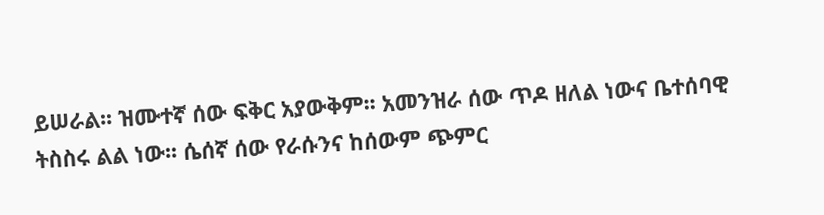ይሠራል፡፡ ዝሙተኛ ሰው ፍቅር አያውቅም፡፡ አመንዝራ ሰው ጥዶ ዘለል ነውና ቤተሰባዊ ትስስሩ ልል ነው፡፡ ሴሰኛ ሰው የራሱንና ከሰውም ጭምር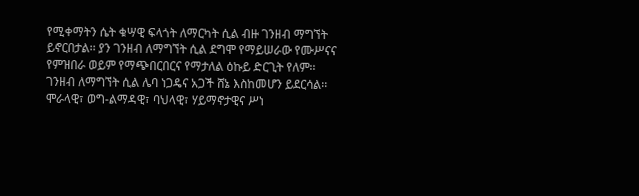የሚቀማትን ሴት ቁሣዊ ፍላጎት ለማርካት ሲል ብዙ ገንዘብ ማግኘት ይኖርበታል፡፡ ያን ገንዘብ ለማግኘት ሲል ደግሞ የማይሠራው የሙሥናና የምዝበራ ወይም የማጭበርበርና የማታለል ዕኩይ ድርጊት የለም፡፡ ገንዘብ ለማግኘት ሲል ሌባ ነጋዴና አጋች ሸኔ እስከመሆን ይደርሳል፡፡ ሞራላዊ፣ ወግ-ልማዳዊ፣ ባህላዊ፣ ሃይማኖታዊና ሥነ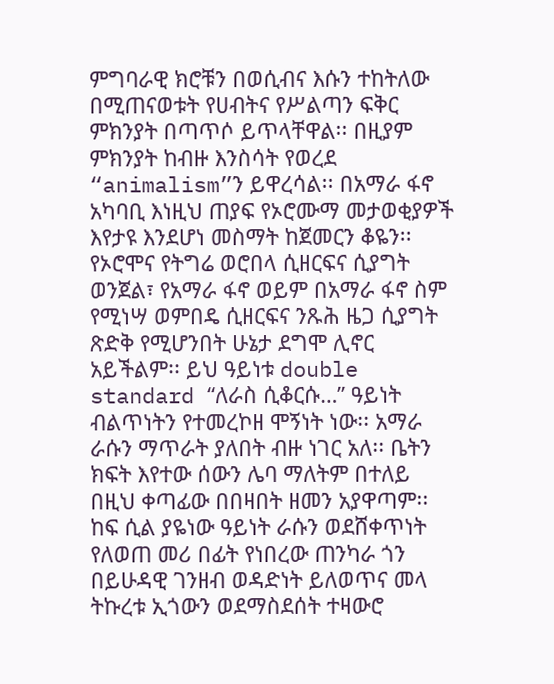ምግባራዊ ክሮቹን በወሲብና እሱን ተከትለው በሚጠናወቱት የሀብትና የሥልጣን ፍቅር ምክንያት በጣጥሶ ይጥላቸዋል፡፡ በዚያም ምክንያት ከብዙ እንስሳት የወረደ “animalism”ን ይዋረሳል፡፡ በአማራ ፋኖ አካባቢ እነዚህ ጠያፍ የኦሮሙማ መታወቂያዎች እየታዩ እንደሆነ መስማት ከጀመርን ቆዬን፡፡ የኦሮሞና የትግሬ ወሮበላ ሲዘርፍና ሲያግት ወንጀል፣ የአማራ ፋኖ ወይም በአማራ ፋኖ ስም የሚነሣ ወምበዴ ሲዘርፍና ንጹሕ ዜጋ ሲያግት ጽድቅ የሚሆንበት ሁኔታ ደግሞ ሊኖር አይችልም፡፡ ይህ ዓይነቱ double standard “ለራስ ሲቆርሱ…” ዓይነት ብልጥነትን የተመረኮዘ ሞኝነት ነው፡፡ አማራ ራሱን ማጥራት ያለበት ብዙ ነገር አለ፡፡ ቤትን ክፍት እየተው ሰውን ሌባ ማለትም በተለይ በዚህ ቀጣፊው በበዛበት ዘመን አያዋጣም፡፡ ከፍ ሲል ያዬነው ዓይነት ራሱን ወደሸቀጥነት የለወጠ መሪ በፊት የነበረው ጠንካራ ጎን በይሁዳዊ ገንዘብ ወዳድነት ይለወጥና መላ ትኩረቱ ኢጎውን ወደማስደሰት ተዛውሮ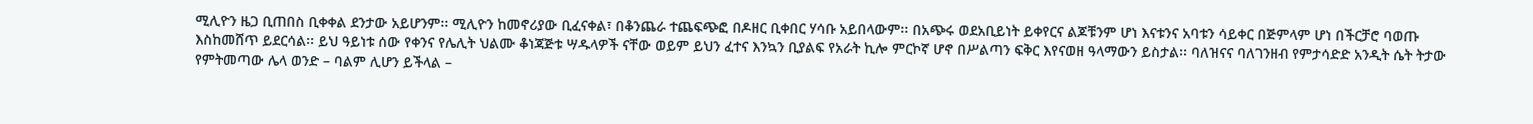ሚሊዮን ዜጋ ቢጠበስ ቢቀቀል ደንታው አይሆንም፡፡ ሚሊዮን ከመኖሪያው ቢፈናቀል፣ በቆንጨራ ተጨፍጭፎ በዶዘር ቢቀበር ሃሳቡ አይበላውም፡፡ በአጭሩ ወደአቢይነት ይቀየርና ልጆቹንም ሆነ እናቱንና አባቱን ሳይቀር በጅምላም ሆነ በችርቻሮ ባወጡ እስከመሸጥ ይደርሳል፡፡ ይህ ዓይነቱ ሰው የቀንና የሌሊት ህልሙ ቆነጃጅቱ ሣዱላዎች ናቸው ወይም ይህን ፈተና እንኳን ቢያልፍ የአራት ኪሎ ምርኮኛ ሆኖ በሥልጣን ፍቅር እየናወዘ ዓላማውን ይስታል፡፡ ባለዝናና ባለገንዘብ የምታሳድድ አንዲት ሴት ትታው የምትመጣው ሌላ ወንድ – ባልም ሊሆን ይችላል –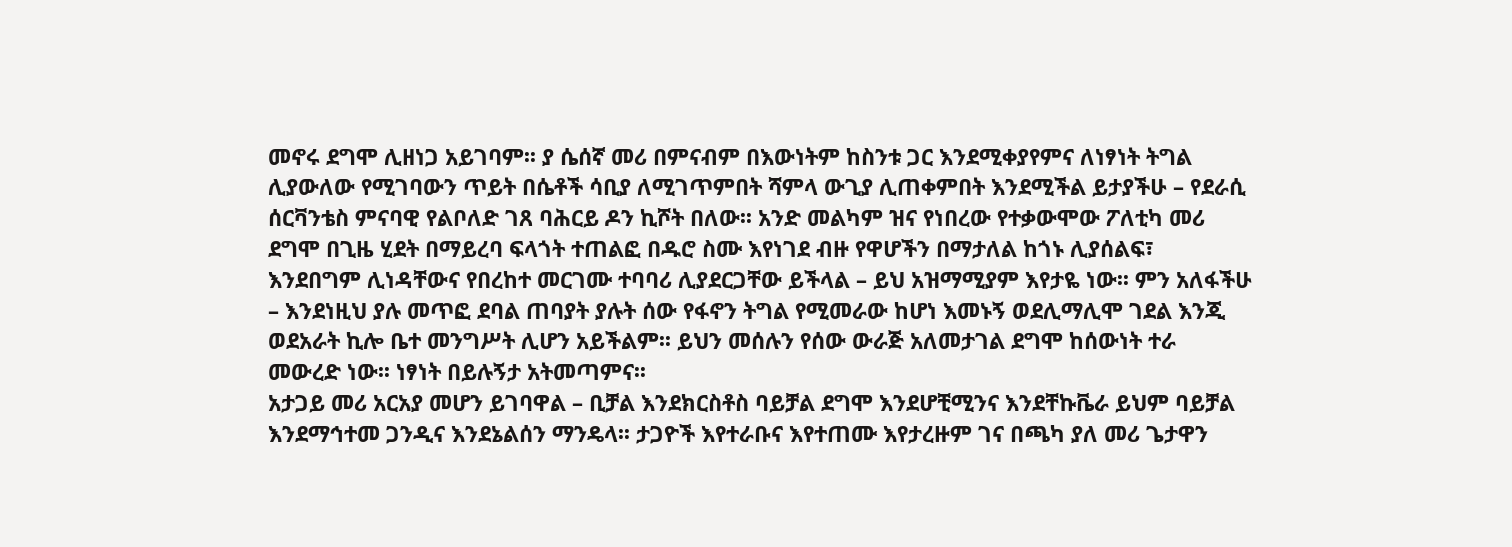መኖሩ ደግሞ ሊዘነጋ አይገባም፡፡ ያ ሴሰኛ መሪ በምናብም በእውነትም ከስንቱ ጋር እንደሚቀያየምና ለነፃነት ትግል ሊያውለው የሚገባውን ጥይት በሴቶች ሳቢያ ለሚገጥምበት ሻምላ ውጊያ ሊጠቀምበት እንደሚችል ይታያችሁ – የደራሲ ሰርቫንቴስ ምናባዊ የልቦለድ ገጸ ባሕርይ ዶን ኪሾት በለው፡፡ አንድ መልካም ዝና የነበረው የተቃውሞው ፖለቲካ መሪ ደግሞ በጊዜ ሂደት በማይረባ ፍላጎት ተጠልፎ በዱሮ ስሙ እየነገደ ብዙ የዋሆችን በማታለል ከጎኑ ሊያሰልፍ፣ እንደበግም ሊነዳቸውና የበረከተ መርገሙ ተባባሪ ሊያደርጋቸው ይችላል – ይህ አዝማሚያም እየታዬ ነው፡፡ ምን አለፋችሁ – እንደነዚህ ያሉ መጥፎ ደባል ጠባያት ያሉት ሰው የፋኖን ትግል የሚመራው ከሆነ እመኑኝ ወደሊማሊሞ ገደል እንጂ ወደአራት ኪሎ ቤተ መንግሥት ሊሆን አይችልም፡፡ ይህን መሰሉን የሰው ውራጅ አለመታገል ደግሞ ከሰውነት ተራ መውረድ ነው፡፡ ነፃነት በይሉኝታ አትመጣምና፡፡
አታጋይ መሪ አርአያ መሆን ይገባዋል – ቢቻል እንደክርስቶስ ባይቻል ደግሞ እንደሆቺሚንና እንደቸኩቬራ ይህም ባይቻል እንደማኅተመ ጋንዲና እንደኔልሰን ማንዴላ፡፡ ታጋዮች እየተራቡና እየተጠሙ እየታረዙም ገና በጫካ ያለ መሪ ጌታዋን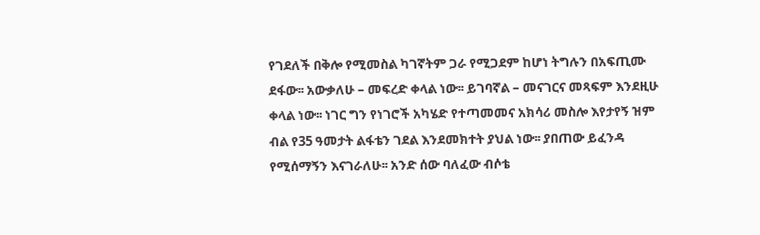የገደለች በቅሎ የሚመስል ካገኛትም ጋራ የሚጋደም ከሆነ ትግሉን በአፍጢሙ ደፋው፡፡ አውቃለሁ – መፍረድ ቀላል ነው፡፡ ይገባኛል – መናገርና መጻፍም እንደዚሁ ቀላል ነው፡፡ ነገር ግን የነገሮች አካሄድ የተጣመመና አክሳሪ መስሎ እየታየኝ ዝም ብል የ35 ዓመታት ልፋቴን ገደል እንደመክተት ያህል ነው፡፡ ያበጠው ይፈንዳ የሚሰማኝን እናገራለሁ፡፡ አንድ ሰው ባለፈው ብሶቴ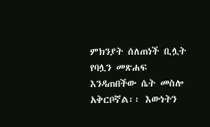ምክንያት ሰለጠነች ቢሏት የባሏን መጽሐፍ እንዳጠበችው ሴት መስሎ አቅርቦኛል፡፡ እውነትን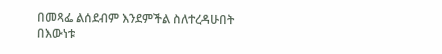በመጻፌ ልሰደብም እንደምችል ስለተረዳሁበት በእውነቱ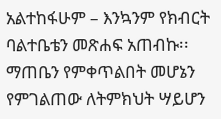አልተከፋሁም – እንኳንም የክብርት ባልተቤቴን መጽሐፍ አጠብኩ፡፡ ማጠቤን የምቀጥልበት መሆኔን የምገልጠው ለትምክህት ሣይሆን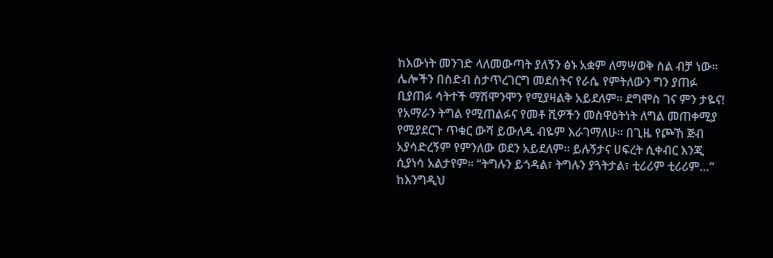ከእውነት መንገድ ላለመውጣት ያለኝን ፅኑ አቋም ለማሣወቅ ስል ብቻ ነው፡፡
ሌሎችን በስድብ ስታጥረገርግ መደሰትና የራሴ የምትለውን ግን ያጠፉ ቢያጠፉ ሳትተች ማሽሞንሞን የሚያዛልቅ አይደለም፡፡ ደግሞስ ገና ምን ታዬና! የአማራን ትግል የሚጠልፉና የመቶ ሺዎችን መስዋዕትነት ለግል መጠቀሚያ የሚያደርጉ ጥቁር ውሻ ይውለዱ ብዬም እራገማለሁ፡፡ በጊዜ የጮኸ ጅብ አያሳድረኝም የምንለው ወደን አይደለም፡፡ ይሉኝታና ሀፍረት ሲቀብር እንጂ ሲያነሳ አልታየም፡፡ “ትግሉን ይጎዳል፣ ትግሉን ያጓትታል፣ ቲሪሪም ቲሪሪም…” ከእንግዲህ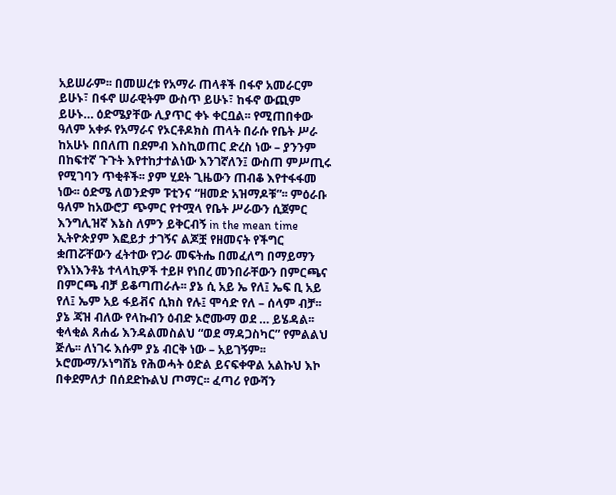አይሠራም፡፡ በመሠረቱ የአማራ ጠላቶች በፋኖ አመራርም ይሁኑ፣ በፋኖ ሠራዊትም ውስጥ ይሁኑ፣ ከፋኖ ውጪም ይሁኑ… ዕድሜያቸው ሊያጥር ቀኑ ቀርቧል፡፡ የሚጠበቀው ዓለም አቀፉ የአማራና የኦርቶዶክስ ጠላት በራሱ የቤት ሥራ ከአሁኑ በበለጠ በደምብ እስኪወጠር ድረስ ነው – ያንንም በከፍተኛ ጉጉት እየተከታተልነው እንገኛለን፤ ውስጠ ምሥጢሩ የሚገባን ጥቂቶች፡፡ ያም ሂደት ጊዜውን ጠብቆ እየተፋፋመ ነው፡፡ ዕድሜ ለወንድም ፑቲንና “ዘመድ አዝማዶቹ”፡፡ ምዕራቡ ዓለም ከአውሮፓ ጭምር የተሟላ የቤት ሥራውን ሲጀምር እንግሊዝኛ እኔስ ለምን ይቅርብኝ in the mean time ኢትዮጵያም እፎይታ ታገኝና ልጆቿ የዘመናት የችግር ቋጠሯቸውን ፈትተው የጋራ መፍትሔ በመፈለግ በማይማን የእነእንቶኔ ተላላኪዎች ተይዞ የነበረ መንበራቸውን በምርጫና በምርጫ ብቻ ይቆጣጠራሉ፡፡ ያኔ ሲ አይ ኤ የለ፤ ኤፍ ቢ አይ የለ፤ ኤም አይ ፋይቭና ሲክስ የሉ፤ ሞሳድ የለ – ሰላም ብቻ፡፡ ያኔ ጃዝ ብለው የላኩብን ዕብድ ኦሮሙማ ወደ … ይሄዳል፡፡ ቂላቂል ጸሐፊ እንዳልመስልህ “ወደ ማዳጋስካር” የምልልህ ጅሌ፡፡ ለነገሩ እሱም ያኔ ብርቅ ነው – አይገኝም፡፡ ኦሮሙማ/ኦነግሸኔ የሕወሓት ዕድል ይናፍቀዋል አልኩህ እኮ በቀደምለታ በሰደድኩልህ ጦማር፡፡ ፈጣሪ የውሻን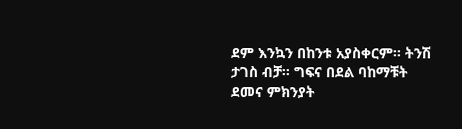ደም እንኳን በከንቱ አያስቀርም፡፡ ትንሽ ታገስ ብቻ፡፡ ግፍና በደል ባከማቹት ደመና ምክንያት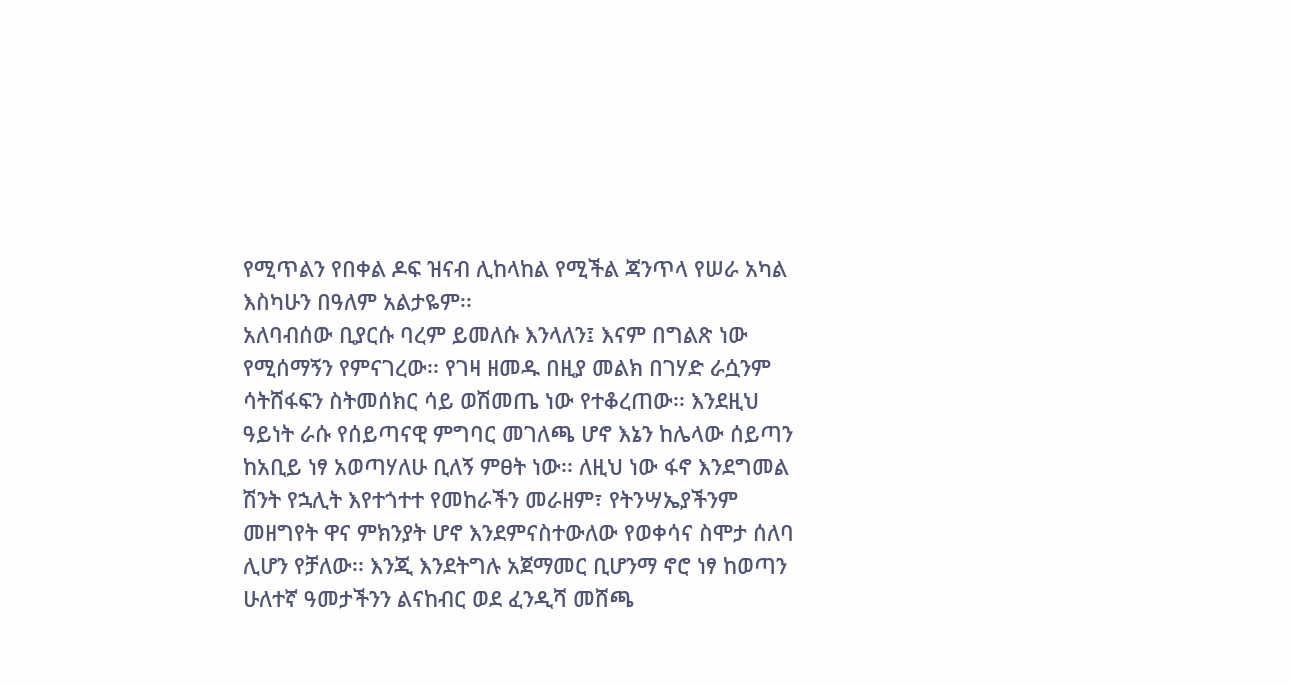የሚጥልን የበቀል ዶፍ ዝናብ ሊከላከል የሚችል ጃንጥላ የሠራ አካል እስካሁን በዓለም አልታዬም፡፡
አለባብሰው ቢያርሱ ባረም ይመለሱ እንላለን፤ እናም በግልጽ ነው የሚሰማኝን የምናገረው፡፡ የገዛ ዘመዱ በዚያ መልክ በገሃድ ራሷንም ሳትሸፋፍን ስትመሰክር ሳይ ወሽመጤ ነው የተቆረጠው፡፡ እንደዚህ ዓይነት ራሱ የሰይጣናዊ ምግባር መገለጫ ሆኖ እኔን ከሌላው ሰይጣን ከአቢይ ነፃ አወጣሃለሁ ቢለኝ ምፀት ነው፡፡ ለዚህ ነው ፋኖ እንደግመል ሽንት የኋሊት እየተጎተተ የመከራችን መራዘም፣ የትንሣኤያችንም መዘግየት ዋና ምክንያት ሆኖ እንደምናስተውለው የወቀሳና ስሞታ ሰለባ ሊሆን የቻለው፡፡ እንጂ እንደትግሉ አጀማመር ቢሆንማ ኖሮ ነፃ ከወጣን ሁለተኛ ዓመታችንን ልናከብር ወደ ፈንዲሻ መሸጫ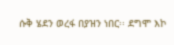ሱቅ ሄደን ወረፋ በያዝን ነበር፡፡ ደግሞ እኮ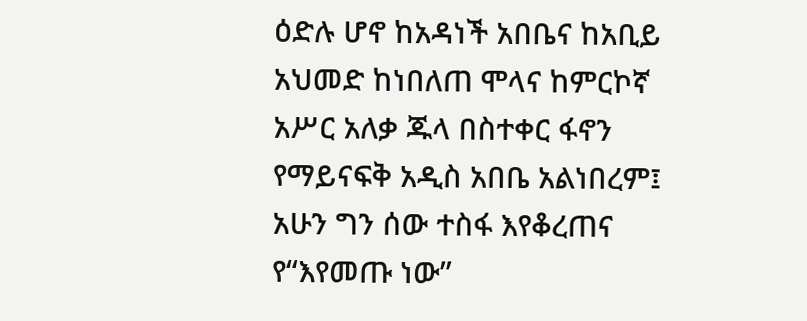ዕድሉ ሆኖ ከአዳነች አበቤና ከአቢይ አህመድ ከነበለጠ ሞላና ከምርኮኛ አሥር አለቃ ጁላ በስተቀር ፋኖን የማይናፍቅ አዲስ አበቤ አልነበረም፤ አሁን ግን ሰው ተስፋ እየቆረጠና የ“እየመጡ ነው”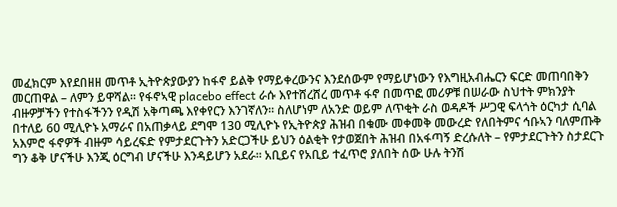መፈክርም እየደበዘዘ መጥቶ ኢትዮጵያውያን ከፋኖ ይልቅ የማይቀረውንና እንደሰውም የማይሆነውን የእግዚአብሔርን ፍርድ መጠባበቅን መርጠዋል – ለምን ይዋሻል፡፡ የፋኖኣዊ placebo effect ራሱ እየተሸረሸረ መጥቶ ፋኖ በመጥፎ መሪዎቹ በሠራው ስህተት ምክንያት ብዙዎቻችን የተስፋችንን የዲሽ አቅጣጫ እየቀየርን እንገኛለን፡፡ ስለሆነም ለአንድ ወይም ለጥቂት ራስ ወዳዶች ሥጋዊ ፍላጎት ዕርካታ ሲባል በተለይ 60 ሚሊዮኑ አማራና በአጠቃላይ ደግሞ 130 ሚሊዮኑ የኢትዮጵያ ሕዝብ በቁሙ መቀመቅ መውረድ የለበትምና ኅቡኣን ባለምጡቅ አእምሮ ፋኖዎች ብዙም ሳይረፍድ የምታደርጉትን አድርጋችሁ ይህን ዕልቂት የታወጀበት ሕዝብ በአፋጣኝ ድረሱለት – የምታደርጉትን ስታደርጉ ግን ቆቅ ሆናችሁ እንጂ ዕርግብ ሆናችሁ እንዳይሆን አደራ፡፡ አቢይና የአቢይ ተፈጥሮ ያለበት ሰው ሁሉ ትንሽ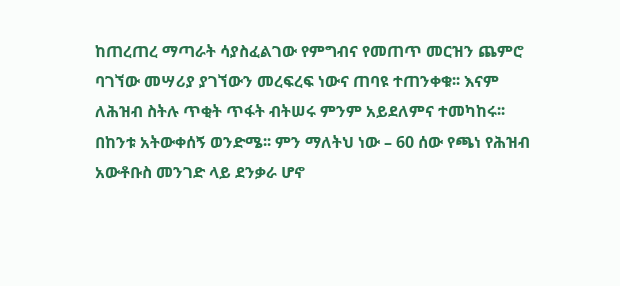ከጠረጠረ ማጣራት ሳያስፈልገው የምግብና የመጠጥ መርዝን ጨምሮ ባገኘው መሣሪያ ያገኘውን መረፍረፍ ነውና ጠባዩ ተጠንቀቁ፡፡ እናም ለሕዝብ ስትሉ ጥቂት ጥፋት ብትሠሩ ምንም አይደለምና ተመካከሩ፡፡
በከንቱ አትውቀሰኝ ወንድሜ፡፡ ምን ማለትህ ነው – 60 ሰው የጫነ የሕዝብ አውቶቡስ መንገድ ላይ ደንቃራ ሆኖ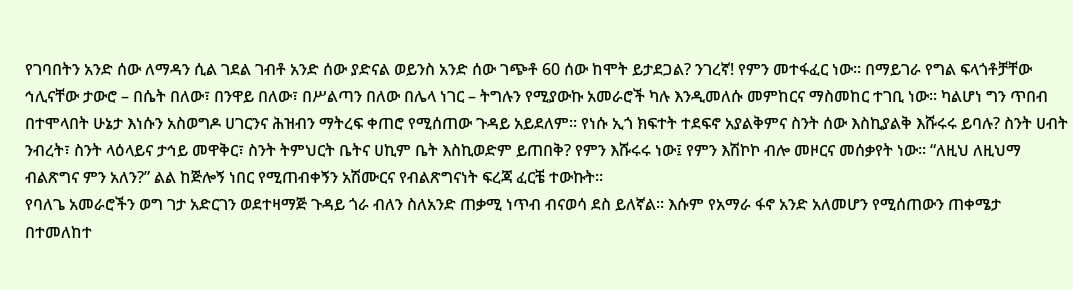የገባበትን አንድ ሰው ለማዳን ሲል ገደል ገብቶ አንድ ሰው ያድናል ወይንስ አንድ ሰው ገጭቶ 60 ሰው ከሞት ይታደጋል? ንገረኛ! የምን መተፋፈር ነው፡፡ በማይገራ የግል ፍላጎቶቻቸው ኅሊናቸው ታውሮ – በሴት በለው፣ በንዋይ በለው፣ በሥልጣን በለው በሌላ ነገር – ትግሉን የሚያውኩ አመራሮች ካሉ እንዲመለሱ መምከርና ማስመከር ተገቢ ነው፡፡ ካልሆነ ግን ጥበብ በተሞላበት ሁኔታ እነሱን አስወግዶ ሀገርንና ሕዝብን ማትረፍ ቀጠሮ የሚሰጠው ጉዳይ አይደለም፡፡ የነሱ ኢጎ ክፍተት ተደፍኖ አያልቅምና ስንት ሰው እስኪያልቅ እሹሩሩ ይባሉ? ስንት ሀብት ንብረት፣ ስንት ላዕላይና ታኅይ መዋቅር፣ ስንት ትምህርት ቤትና ሀኪም ቤት እስኪወድም ይጠበቅ? የምን እሹሩሩ ነው፤ የምን እሽኮኮ ብሎ መዞርና መሰቃየት ነው፡፡ “ለዚህ ለዚህማ ብልጽግና ምን አለን?” ልል ከጅሎኝ ነበር የሚጠብቀኝን አሽሙርና የብልጽግናነት ፍረጃ ፈርቼ ተውኩት፡፡
የባለጌ አመራሮችን ወግ ገታ አድርገን ወደተዛማጅ ጉዳይ ጎራ ብለን ስለአንድ ጠቃሚ ነጥብ ብናወሳ ደስ ይለኛል፡፡ እሱም የአማራ ፋኖ አንድ አለመሆን የሚሰጠውን ጠቀሜታ በተመለከተ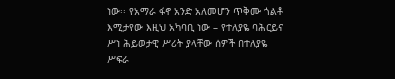ነው፡፡ የአማራ ፋኖ አንድ አለመሆን ጥቅሙ ጎልቶ እሚታየው እዚህ አካባቢ ነው – የተለያዬ ባሕርይና ሥነ ሕይወታዊ ሥሪት ያላቸው ሰዎች በተለያዬ ሥፍራ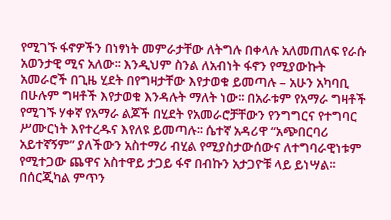የሚገኙ ፋኖዎችን በነፃነት መምራታቸው ለትግሉ በቀላሉ አለመጠለፍ የራሱ አወንታዊ ሚና አለው፡፡ እንዲህም ስንል ለአብነት ፋኖን የሚያውኩት አመራሮች በጊዜ ሂደት በየግዛታቸው እየታወቁ ይመጣሉ – አሁን አካባቢ በሁሉም ግዛቶች እየታወቁ እንዳሉት ማለት ነው፡፡ በአራቱም የአማራ ግዛቶች የሚገኙ ሃቀኛ የአማራ ልጆች በሂደት የአመራሮቻቸውን የንግግርና የተግባር ሥሙርነት እየተረዱና እየለዩ ይመጣሉ፡፡ ሴተኛ አዳሪዋ “አጭበርባሪ አይተኛኝም” ያለችውን አስተማሪ ብሂል የሚያስታውሰውና ለተግባራዊነቱም የሚተጋው ጨዋና አስተዋይ ታጋይ ፋኖ በብኩን አታጋዮቹ ላይ ይነሣል፡፡ በሰርጂካል ምጥን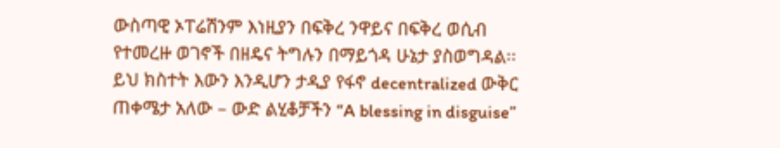ውስጣዊ ኦፐሬሽንም እነዚያን በፍቅረ ንዋይና በፍቅረ ወሲብ የተመረዙ ወገኖች በዘዴና ትግሉን በማይጎዳ ሁኔታ ያስወግዳል፡፡ ይህ ክስተት እውን እንዲሆን ታዲያ የፋኖ decentralized ውቅር ጠቀሜታ አለው – ውድ ልሂቆቻችን “A blessing in disguise”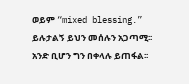ወይም “mixed blessing.” ይሉታልኝ ይህን መሰሉን አጋጣሚ፡፡ አንድ ቢሆን ግን በቀላሉ ይጠፋል፡፡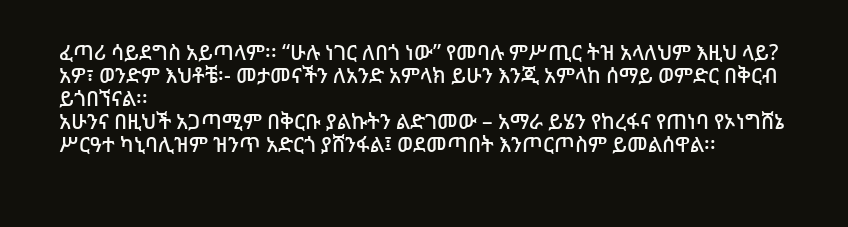ፈጣሪ ሳይደግስ አይጣላም፡፡ “ሁሉ ነገር ለበጎ ነው” የመባሉ ምሥጢር ትዝ አላለህም እዚህ ላይ? አዎ፣ ወንድም እህቶቼ፡- መታመናችን ለአንድ አምላክ ይሁን እንጂ አምላከ ሰማይ ወምድር በቅርብ ይጎበኘናል፡፡
አሁንና በዚህች አጋጣሚም በቅርቡ ያልኩትን ልድገመው – አማራ ይሄን የከረፋና የጠነባ የኦነግሸኔ ሥርዓተ ካኒባሊዝም ዝንጥ አድርጎ ያሸንፋል፤ ወደመጣበት እንጦርጦስም ይመልሰዋል፡፡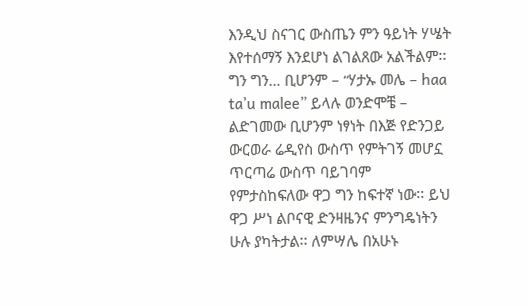እንዲህ ስናገር ውስጤን ምን ዓይነት ሃሤት እየተሰማኝ እንደሆነ ልገልጸው አልችልም፡፡ ግን ግን… ቢሆንም – “ሃታኡ መሌ – haa ta’u malee” ይላሉ ወንድሞቼ – ልድገመው ቢሆንም ነፃነት በእጅ የድንጋይ ውርወራ ሬዲየስ ውስጥ የምትገኝ መሆኗ ጥርጣሬ ውስጥ ባይገባም የምታስከፍለው ዋጋ ግን ከፍተኛ ነው፡፡ ይህ ዋጋ ሥነ ልቦናዊ ድንዛዜንና ምንግዴነትን ሁሉ ያካትታል፡፡ ለምሣሌ በአሁኑ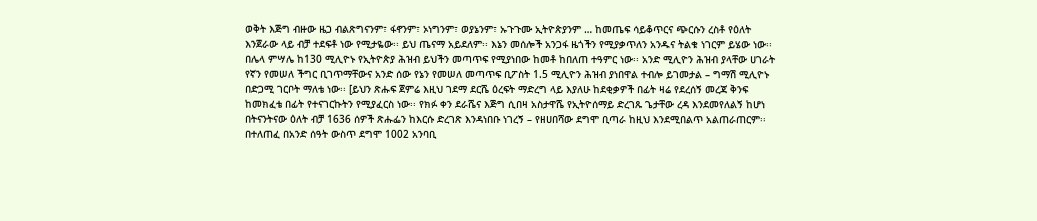ወቅት እጅግ ብዙው ዜጋ ብልጽግናንም፣ ፋኖንም፣ ኦነግንም፣ ወያኔንም፣ ኡጉጉሙ ኢትዮጵያንም … ከመጤፍ ሳይቆጥርና ጭርሱን ረስቶ የዕለት እንጀራው ላይ ብቻ ተደፍቶ ነው የሚታዬው፡፡ ይህ ጤናማ አይደለም፡፡ እኔን መሰሎች አንጋፋ ዜጎችን የሚያቃጥለን አንዱና ትልቁ ነገርም ይሄው ነው፡፡ በሌላ ምሣሌ ከ130 ሚሊዮኑ የኢትዮጵያ ሕዝብ ይህችን መጣጥፍ የሚያነበው ከመቶ ከበለጠ ተዓምር ነው፡፡ አንድ ሚሊዮን ሕዝብ ያላቸው ሀገራት የኛን የመሠለ ችግር ቢገጥማቸውና አንድ ሰው የኔን የመሠለ መጣጥፍ ቢፖስት 1.5 ሚሊዮን ሕዝብ ያነበዋል ተብሎ ይገመታል – ግማሽ ሚሊዮኑ በድጋሚ ገርቦት ማለቴ ነው፡፡ [ይህን ጽሑፍ ጀምሬ እዚህ ገደማ ደርሼ ዕረፍት ማድረግ ላይ እያለሁ ከደቂቃዎች በፊት ዛሬ የደረሰኝ መረጃ ቅንፍ ከመክፈቴ በፊት የተናገርኩትን የሚያፈርስ ነው፡፡ የክፉ ቀን ደራሼና እጅግ ሲበዛ አስታዋሼ የኢትዮሰማይ ድረገጹ ጌታቸው ረዳ እንደመየለልኝ ከሆነ በትናንትናው ዕለት ብቻ 1636 ሰዎች ጽሑፌን ከእርሱ ድረገጽ እንዳነበቡ ነገረኝ – የዘሀበሻው ደግሞ ቢጣራ ከዚህ እንደሚበልጥ አልጠራጠርም፡፡ በተለጠፈ በአንድ ሰዓት ውስጥ ደግሞ 1002 አንባቢ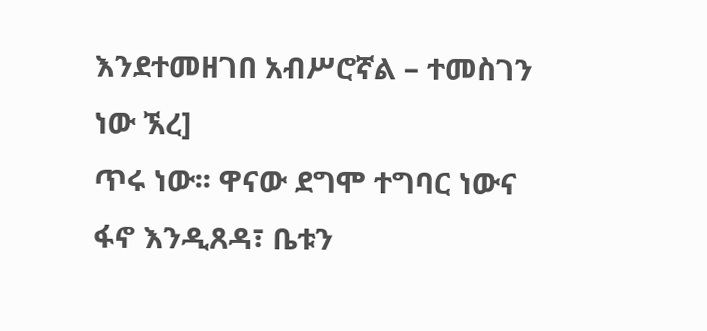እንደተመዘገበ አብሥሮኛል – ተመስገን ነው ኧረ]
ጥሩ ነው፡፡ ዋናው ደግሞ ተግባር ነውና ፋኖ እንዲጸዳ፣ ቤቱን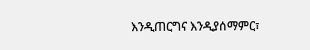እንዲጠርግና እንዲያሰማምር፣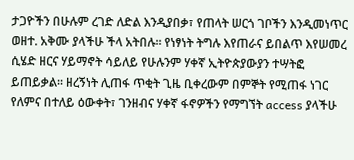ታጋዮችን በሁሉም ረገድ ለድል እንዲያበቃ፣ የጠላት ሠርጎ ገቦችን እንዲመነጥር ወዘተ. አቅሙ ያላችሁ ችላ አትበሉ፡፡ የነፃነት ትግሉ እየጠራና ይበልጥ እየሠመረ ሲሄድ ዘርና ሃይማኖት ሳይለይ የሁሉንም ሃቀኛ ኢትዮጵያውያን ተሣትፎ ይጠይቃል፡፡ ዘረኝነት ሊጠፋ ጥቂት ጊዜ ቢቀረውም በምኞት የሚጠፋ ነገር የለምና በተለይ ዕውቀት፣ ገንዘብና ሃቀኛ ፋኖዎችን የማግኘት access ያላችሁ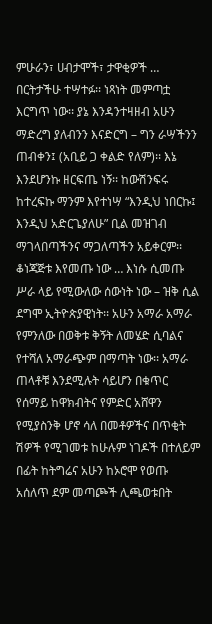ምሁራን፣ ሀብታሞች፣ ታዋቂዎች … በርትታችሁ ተሣተፉ፡፡ ነጻነት መምጣቷ እርግጥ ነው፡፡ ያኔ እንዳንተዛዘብ አሁን ማድረግ ያለብንን እናድርግ – ግን ራሣችንን ጠብቀን፤ (አቢይ ጋ ቀልድ የለም)፡፡ እኔ እንደሆንኩ ዘርፍጤ ነኝ፡፡ ከውሽንፍሩ ከተረፍኩ ማንም እየተነሣ “እንዲህ ነበርኩ፤ እንዲህ አድርጌያለሁ” ቢል መዝገብ ማገላበጣችንና ማጋለጣችን አይቀርም፡፡ ቆነጃጅቱ እየመጡ ነው … እነሱ ሲመጡ ሥራ ላይ የሚውለው ሰውነት ነው – ዝቅ ሲል ደግሞ ኢትዮጵያዊነት፡፡ አሁን አማራ አማራ የምንለው በወቅቱ ቅኝት ለመሄድ ሲባልና የተሻለ አማራጭም በማጣት ነው፡፡ አማራ ጠላቶቹ እንደሚሉት ሳይሆን በቁጥር የሰማይ ከዋክብትና የምድር አሸዋን የሚያስንቅ ሆኖ ሳለ በመቶዎችና በጥቂት ሽዎች የሚገመቱ ከሁሉም ነገዶች በተለይም በፊት ከትግሬና አሁን ከኦሮሞ የወጡ አሰለጥ ደም መጣጮች ሊጫወቱበት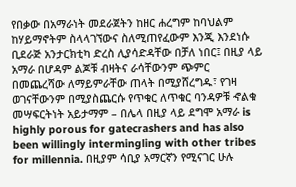የበቃው በአማራነት መደራጀትን ከዘር ሐረግም ከባህልም ከሃይማኖትም ስላላገኘውና ስለሚጠየፈውም እንጂ እንደነሱ ቢደራጅ አንታርክቲካ ድረስ ሊያሳድዳቸው በቻለ ነበር፤ በዚያ ላይ አማራ በሆዳም ልጆቹ ብዛትና ራሳቸውንም ጭምር በመጨረሻው ለማይምራቸው ጠላት በሚያሸረግዱ፣ የገዛ ወገናቸውንም በሚያስጨርሱ የጥቁር ለጥቁር ባንዳዎቹ ኆልቁ መሣፍርትነት አይታማም – በሌላ በዚያ ላይ ደግሞ አማራ is highly porous for gatecrashers and has also been willingly intermingling with other tribes for millennia. በዚያም ሳቢያ አማርኛን የሚናገር ሁሉ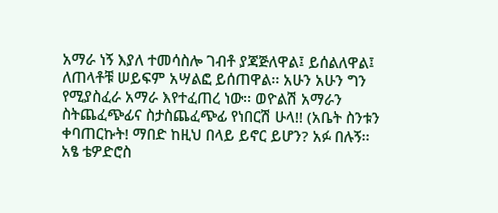አማራ ነኝ እያለ ተመሳስሎ ገብቶ ያጃጅለዋል፤ ይሰልለዋል፤ ለጠላቶቹ ሠይፍም አሣልፎ ይሰጠዋል፡፡ አሁን አሁን ግን የሚያስፈራ አማራ እየተፈጠረ ነው፡፡ ወዮልሽ አማራን ስትጨፈጭፊና ስታስጨፈጭፊ የነበርሽ ሁላ!! (አቤት ስንቱን ቀባጠርኩት! ማበድ ከዚህ በላይ ይኖር ይሆን? አፉ በሉኝ፡፡ አፄ ቴዎድሮስ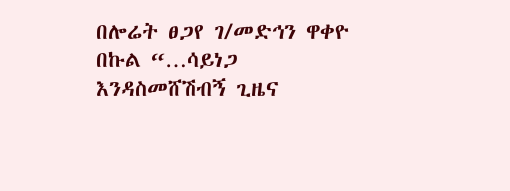በሎሬት ፀጋየ ገ/መድኅን ዋቀዮ በኩል “…ሳይነጋ እንዳስመሸሽብኝ ጊዜና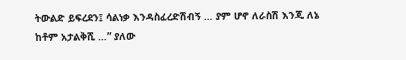ትውልድ ይፍረደን፤ ሳልነቃ እንዳስፈረድሽብኝ … ያም ሆኖ ለራስሽ እንጂ ለኔ ከቶም አታልቅሺ …” ያለው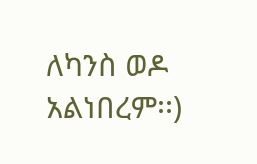ለካንስ ወዶ አልነበረም፡፡)